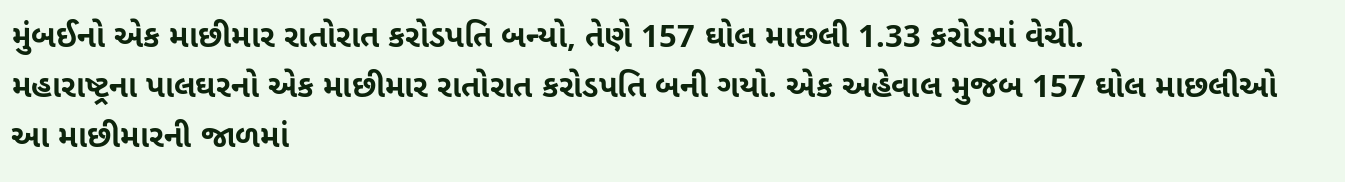મુંબઈનો એક માછીમાર રાતોરાત કરોડપતિ બન્યો, તેણે 157 ઘોલ માછલી 1.33 કરોડમાં વેચી.
મહારાષ્ટ્રના પાલઘરનો એક માછીમાર રાતોરાત કરોડપતિ બની ગયો. એક અહેવાલ મુજબ 157 ઘોલ માછલીઓ આ માછીમારની જાળમાં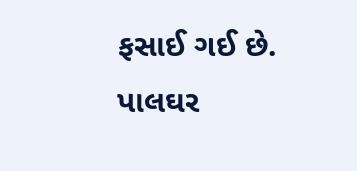ફસાઈ ગઈ છે. પાલઘર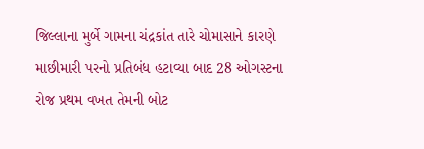જિલ્લાના મુર્બે ગામના ચંદ્રકાંત તારે ચોમાસાને કારણે માછીમારી પરનો પ્રતિબંધ હટાવ્યા બાદ 28 ઓગસ્ટના રોજ પ્રથમ વખત તેમની બોટ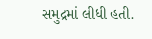સમુદ્રમાં લીધી હતી.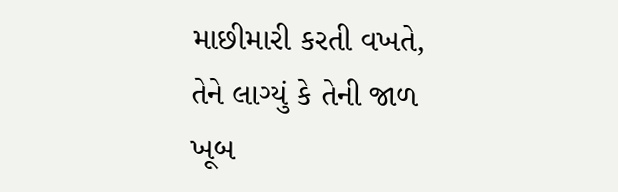માછીમારી કરતી વખતે, તેને લાગ્યું કે તેની જાળ ખૂબ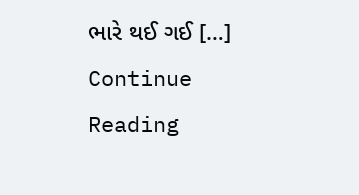ભારે થઈ ગઈ […]
Continue Reading